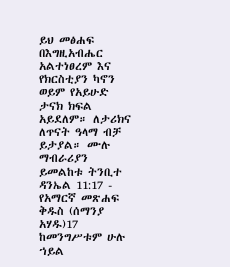ይህ መፅሐፍ በእግዚአብሔር አልተነፀረም እና የክርስቲያን ካኖን ወይም የአይሁድ ታናክ ክፍል አይደለም። ለታሪክና ለጥናት ዓላማ ብቻ ይታያል። ሙሉ ማብራሪያን ይመልከቱ ትንቢተ ዳንኤል 11:17 - የአማርኛ መጽሐፍ ቅዱስ (ሰማንያ አሃዱ)17 ከመንግሥቱም ሁሉ ኀይል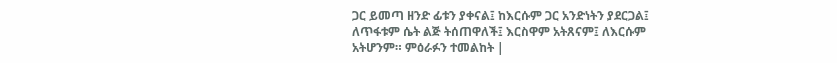ጋር ይመጣ ዘንድ ፊቱን ያቀናል፤ ከእርሱም ጋር አንድነትን ያደርጋል፤ ለጥፋቱም ሴት ልጅ ትሰጠዋለች፤ እርስዋም አትጸናም፤ ለእርሱም አትሆንም። ምዕራፉን ተመልከት |